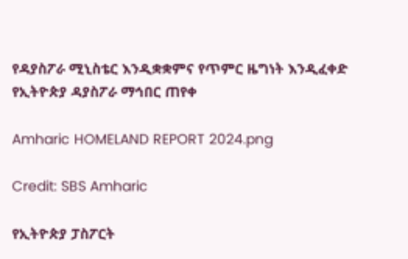የዳያስፖራ ሚኒስቴር እንዲቋቋምና የጥምር ዜግነት እንዲፈቀድ የኢትዮጵያ ዳያስፖራ ማኅበር ጠየቀ

Amharic HOMELAND REPORT 2024.png

Credit: SBS Amharic

የኢትዮጵያ ፓስፖርት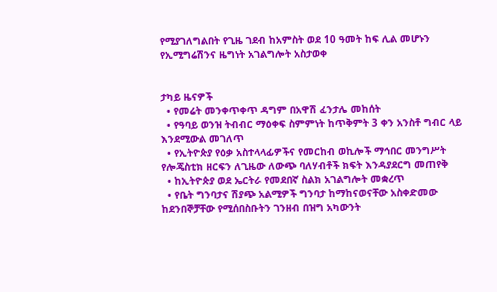የሚያገለግልበት የጊዜ ገደብ ከአምስት ወደ 10 ዓመት ከፍ ሊል መሆኑን የኢሚግሬሽንና ዜግነት አገልግሎት አስታወቀ


ታካይ ዜናዎች
  • የመሬት መንቀጥቀጥ ዳግም በአዋሽ ፈንታሌ መከሰት
  • የዓባይ ወንዝ ትብብር ማዕቀፍ ስምምነት ከጥቅምት 3 ቀን አንስቶ ግብር ላይ እንደሚውል መገለጥ
  • የኢትዮጵያ የዕቃ አስተላላፊዎችና የመርከብ ወኪሎች ማኅበር መንግሥት የሎጄስቲክ ዘርፍን ለጊዜው ለውጭ ባለሃብቶች ክፍት እንዳያደርግ መጠየቅ
  • ከኢትዮጵያ ወደ ኤርትራ የመደበኛ ስልክ አገልግሎት መቋረጥ
  • የቤት ግንባታና ሽያጭ አልሚዎች ግንባታ ከማከናወናቸው አስቀድመው ከደንበኞቻቸው የሚሰበስቡትን ገንዘብ በዝግ አካውንት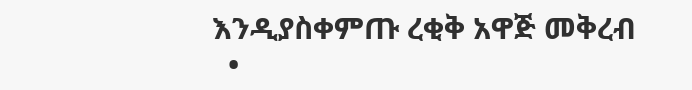እንዲያስቀምጡ ረቂቅ አዋጅ መቅረብ
  •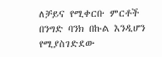ለቻይና የሚቀርቡ ምርቶች በንግድ ባንክ በኩል እንዲሆን የሚያስገድደው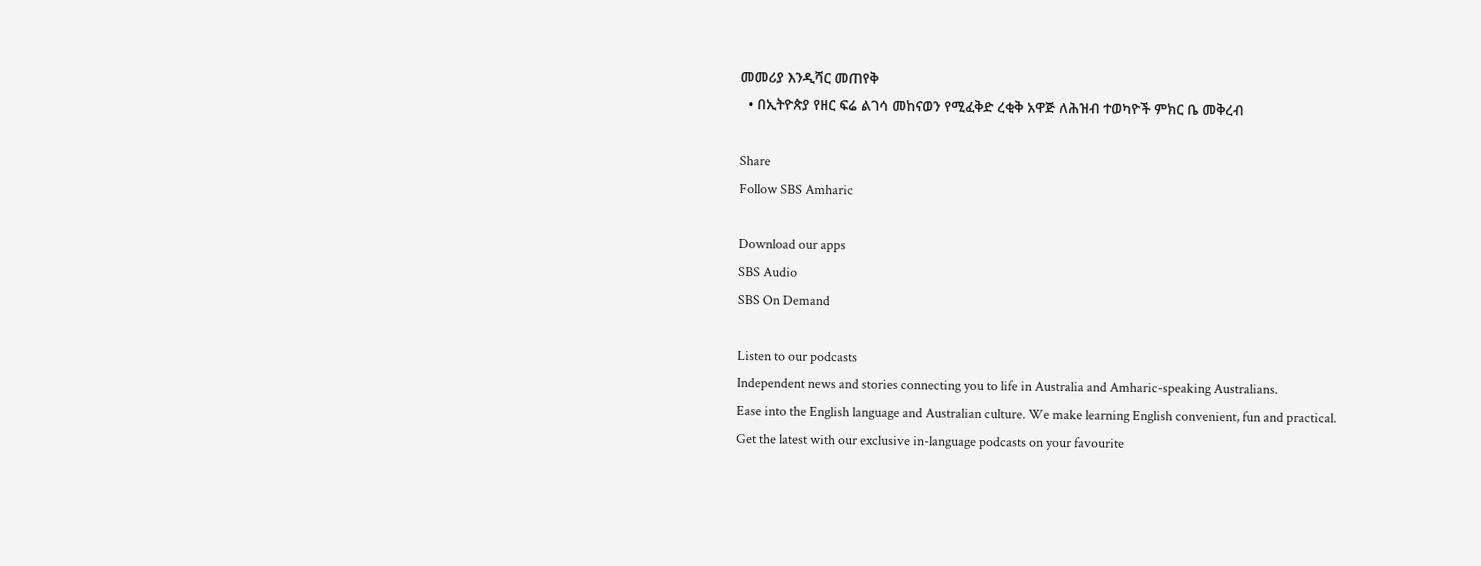መመሪያ እንዲሻር መጠየቅ
  • በኢትዮጵያ የዘር ፍሬ ልገሳ መከናወን የሚፈቅድ ረቂቅ አዋጅ ለሕዝብ ተወካዮች ምክር ቤ መቅረብ

Share
Follow SBS Amharic

Download our apps
SBS Audio
SBS On Demand

Listen to our podcasts
Independent news and stories connecting you to life in Australia and Amharic-speaking Australians.
Ease into the English language and Australian culture. We make learning English convenient, fun and practical.
Get the latest with our exclusive in-language podcasts on your favourite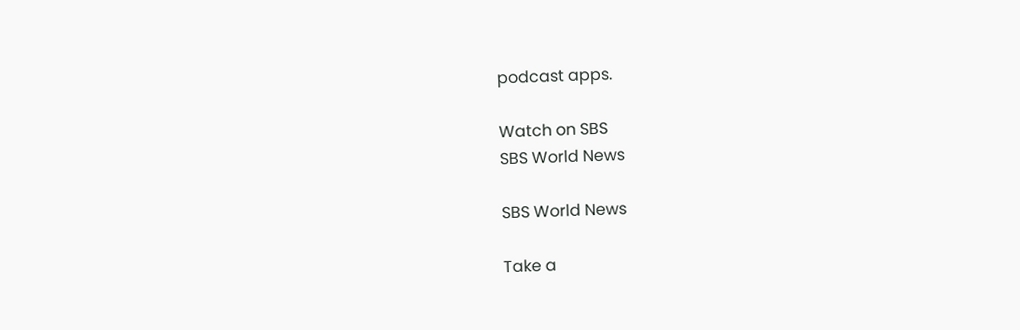podcast apps.

Watch on SBS
SBS World News

SBS World News

Take a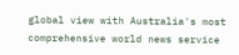global view with Australia's most comprehensive world news service